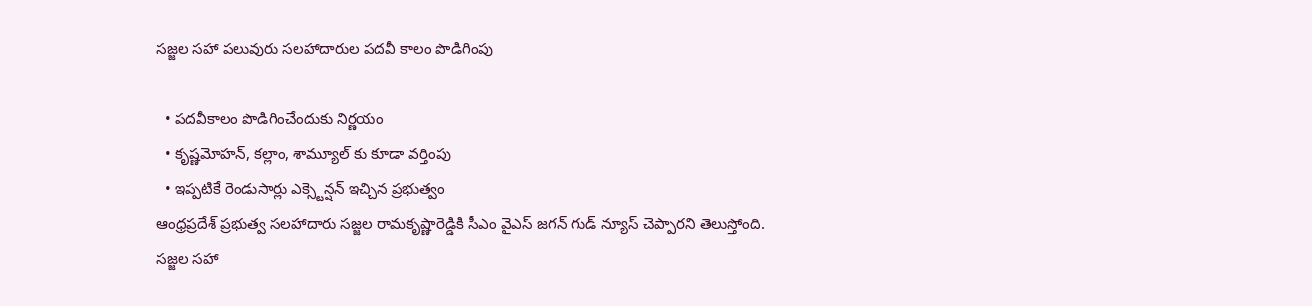సజ్జల సహా పలువురు సలహాదారుల పదవీ కాలం పొడిగింపు

  • పదవీకాలం పొడిగించేందుకు నిర్ణయం
  • కృష్ణమోహన్, కల్లాం, శామ్యూల్ కు కూడా వర్తింపు
  • ఇప్పటికే రెండుసార్లు ఎక్స్టెన్షన్ ఇచ్చిన ప్రభుత్వం
ఆంధ్రప్రదేశ్ ప్రభుత్వ సలహాదారు సజ్జల రామకృష్ణారెడ్డికి సీఎం వైఎస్ జగన్ గుడ్ న్యూస్ చెప్పారని తెలుస్తోంది. సజ్జల సహా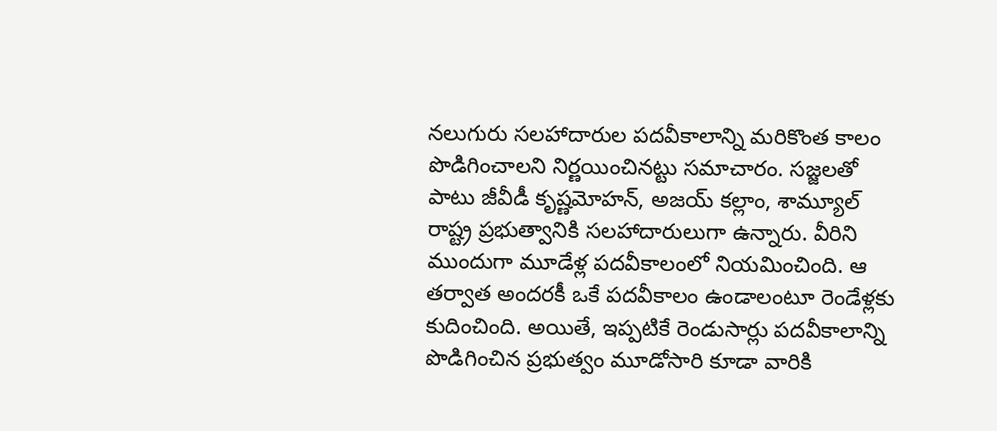నలుగురు సలహాదారుల పదవీకాలాన్ని మరికొంత కాలం పొడిగించాలని నిర్ణయించినట్టు సమాచారం. సజ్జలతో పాటు జీవీడీ కృష్ణమోహన్, అజయ్ కల్లాం, శామ్యూల్ రాష్ట్ర ప్రభుత్వానికి సలహాదారులుగా ఉన్నారు. వీరిని ముందుగా మూడేళ్ల పదవీకాలంలో నియమించింది. ఆ తర్వాత అందరకీ ఒకే పదవీకాలం ఉండాలంటూ రెండేళ్లకు కుదించింది. అయితే, ఇప్పటికే రెండుసార్లు పదవీకాలాన్ని పొడిగించిన ప్రభుత్వం మూడోసారి కూడా వారికి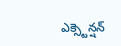ఎక్స్టెన్షన్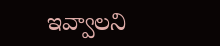ఇవ్వాలని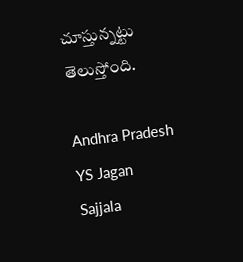చూస్తున్నట్టు తెలుస్తోంది.

Andhra Pradesh
YS Jagan
Sajjala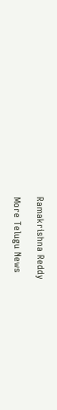Ramakrishna Reddy

More Telugu News